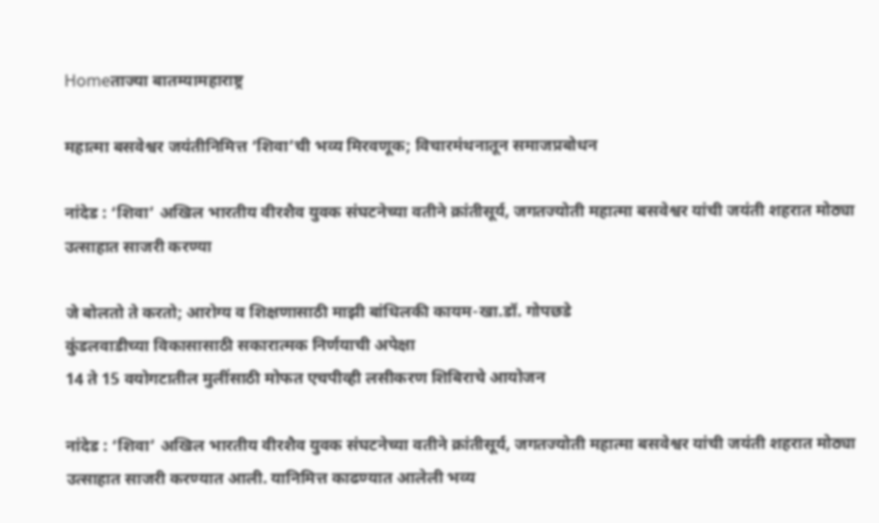Homeताज्या बातम्यामहाराष्ट्र

महात्मा बसवेश्वर जयंतीनिमित्त ‘शिवा’ची भव्य मिरवणूक; विचारमंथनातून समाजप्रबोधन

नांदेड : ‘शिवा’ अखिल भारतीय वीरशैव युवक संघटनेच्या वतीने क्रांतीसूर्य, जगतज्योती महात्मा बसवेश्वर यांची जयंती शहरात मोठ्या उत्साहात साजरी करण्या

जे बोलतो ते करतो; आरोग्य व शिक्षणासाठी माझी बांधिलकी कायम-खा.डॉ. गोपछडे
कुंडलवाडीच्या विकासासाठी सकारात्मक निर्णयाची अपेक्षा
14 ते 15 वयोगटातील मुलींसाठी मोफत एचपीव्ही लसीकरण शिबिराचे आयोजन

नांदेड : ‘शिवा’ अखिल भारतीय वीरशैव युवक संघटनेच्या वतीने क्रांतीसूर्य, जगतज्योती महात्मा बसवेश्वर यांची जयंती शहरात मोठ्या उत्साहात साजरी करण्यात आली. यानिमित्त काढण्यात आलेली भव्य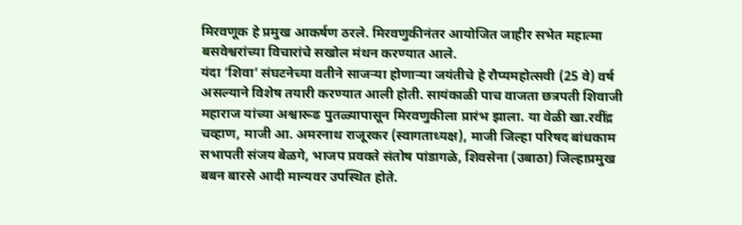मिरवणूक हे प्रमुख आकर्षण ठरले. मिरवणुकीनंतर आयोजित जाहीर सभेत महात्मा बसवेश्वरांच्या विचारांचे सखोल मंथन करण्यात आले.
यंदा ‘शिवा’ संघटनेच्या वतीने साजर्‍या होणार्‍या जयंतीचे हे रौप्यमहोत्सवी (25 वे) वर्ष असल्याने विशेष तयारी करण्यात आली होती. सायंकाळी पाच वाजता छत्रपती शिवाजी महाराज यांच्या अश्वारूढ पुतळ्यापासून मिरवणुकीला प्रारंभ झाला. या वेळी खा.रवींद्र चव्हाण, माजी आ. अमरनाथ राजूरकर (स्वागताध्यक्ष), माजी जिल्हा परिषद बांधकाम सभापती संजय बेळगे, भाजप प्रवक्ते संतोष पांडागळे, शिवसेना (उबाठा) जिल्हाप्रमुख बबन बारसे आदी मान्यवर उपस्थित होते.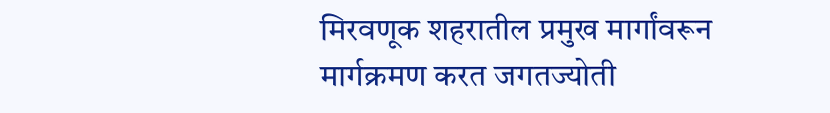मिरवणूक शहरातील प्रमुख मार्गांवरून मार्गक्रमण करत जगतज्योती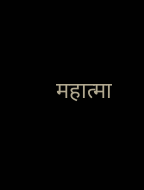महात्मा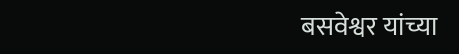बसवेश्वर यांच्या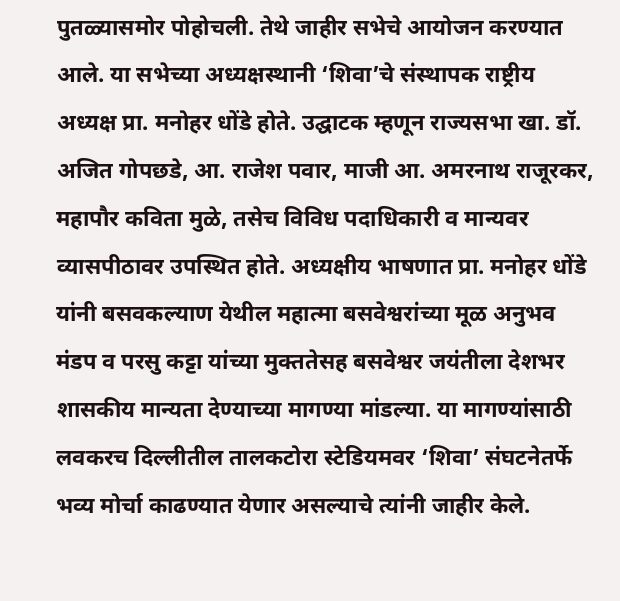पुतळ्यासमोर पोहोचली. तेथे जाहीर सभेचे आयोजन करण्यात आले. या सभेच्या अध्यक्षस्थानी ‘शिवा’चे संस्थापक राष्ट्रीय अध्यक्ष प्रा. मनोहर धोंडे होते. उद्घाटक म्हणून राज्यसभा खा. डॉ. अजित गोपछडे, आ. राजेश पवार, माजी आ. अमरनाथ राजूरकर, महापौर कविता मुळे, तसेच विविध पदाधिकारी व मान्यवर व्यासपीठावर उपस्थित होते. अध्यक्षीय भाषणात प्रा. मनोहर धोंडे यांनी बसवकल्याण येथील महात्मा बसवेश्वरांच्या मूळ अनुभव मंडप व परसु कट्टा यांच्या मुक्ततेसह बसवेश्वर जयंतीला देशभर शासकीय मान्यता देण्याच्या मागण्या मांडल्या. या मागण्यांसाठी लवकरच दिल्लीतील तालकटोरा स्टेडियमवर ‘शिवा’ संघटनेतर्फे भव्य मोर्चा काढण्यात येणार असल्याचे त्यांनी जाहीर केले.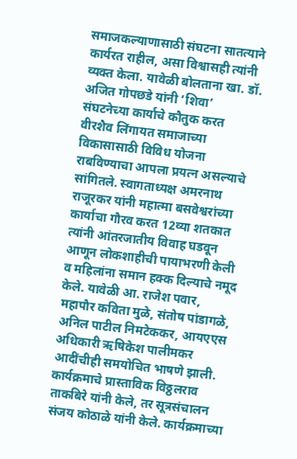समाजकल्याणासाठी संघटना सातत्याने कार्यरत राहील, असा विश्वासही त्यांनी व्यक्त केला. यावेळी बोलताना खा. डॉ. अजित गोपछडे यांनी ‘शिवा’ संघटनेच्या कार्याचे कौतुक करत वीरशैव लिंगायत समाजाच्या विकासासाठी विविध योजना राबविण्याचा आपला प्रयत्न असल्याचे सांगितले. स्वागताध्यक्ष अमरनाथ राजूरकर यांनी महात्मा बसवेश्वरांच्या कार्याचा गौरव करत 12व्या शतकात त्यांनी आंतरजातीय विवाह घडवून आणून लोकशाहीची पायाभरणी केली व महिलांना समान हक्क दिल्याचे नमूद केले. यावेळी आ. राजेश पवार, महापौर कविता मुळे, संतोष पांडागळे, अनिल पाटील निमटेककर, आयएएस अधिकारी ऋषिकेश पालीमकर आदींचीही समयोचित भाषणे झाली. कार्यक्रमाचे प्रास्ताविक विठ्ठलराव ताकबिरे यांनी केले, तर सूत्रसंचालन संजय कोठाळे यांनी केले. कार्यक्रमाच्या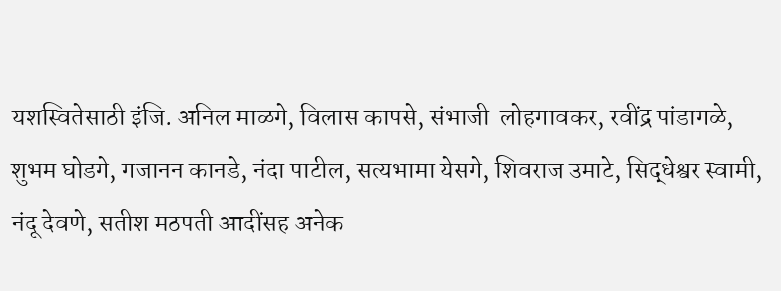यशस्वितेसाठी इंजि. अनिल माळगे, विलास कापसे, संभाजी  लोहगावकर, रवींद्र पांडागळे, शुभम घोडगे, गजानन कानडे, नंदा पाटील, सत्यभामा येसगे, शिवराज उमाटे, सिद्धेश्वर स्वामी, नंदू देवणे, सतीश मठपती आदींसह अनेक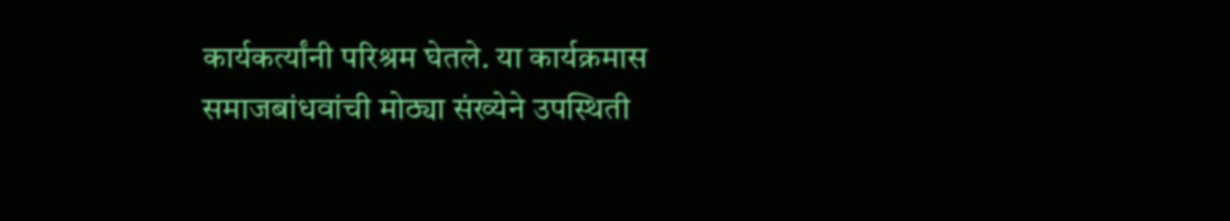कार्यकर्त्यांनी परिश्रम घेतले. या कार्यक्रमास समाजबांधवांची मोठ्या संख्येने उपस्थिती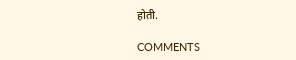होती.

COMMENTS